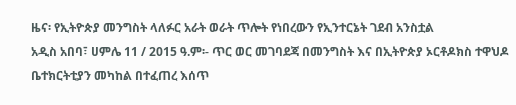ዜና፡ የኢትዮጵያ መንግስት ላለፉር አራት ወራት ጥሎት የነበረውን የኢንተርኔት ገደብ አንስቷል
አዲስ አበባ፣ ሀምሌ 11 / 2015 ዓ.ም፡- ጥር ወር መገባደጃ በመንግስት እና በኢትዮጵያ ኦርቶዶክስ ተዋህዶ ቤተክርትቲያን መካከል በተፈጠረ እሰጥ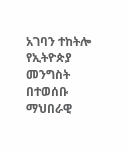አገባን ተከትሎ የኢትዮጵያ መንግስት በተወሰቡ ማህበራዊ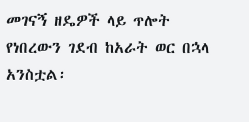መገናኝ ዘዴዎች ላይ ጥሎት የነበረውን ገደብ ከአራት ወር በኋላ አንስቷል፡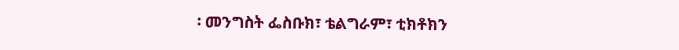፡ መንግስት ፌስቡክ፣ ቴልግራም፣ ቲክቶክን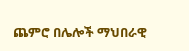ጨምሮ በሌሎች ማህበራዊ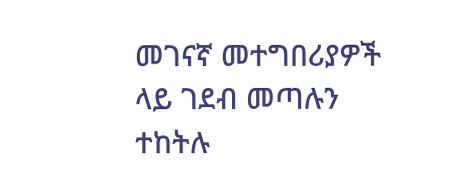መገናኛ መተግበሪያዎች ላይ ገደብ መጣሉን ተከትሉ